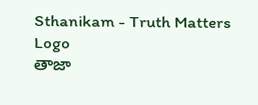Sthanikam - Truth Matters
Logo
తాజా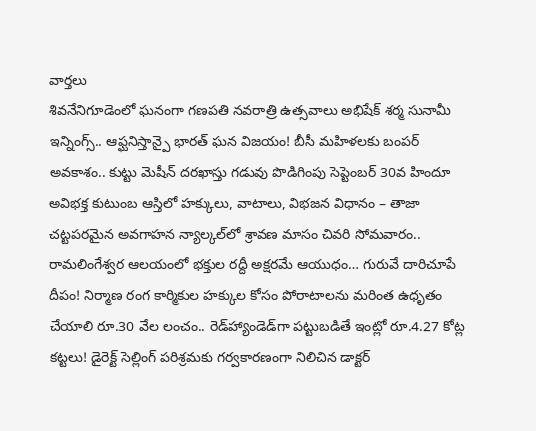వార్తలు
శివనేనిగూడెంలో ఘనంగా గణపతి నవరాత్రి ఉత్సవాలు అభిషేక్ శర్మ సునామీ ఇన్నింగ్స్.. ఆఫ్ఘనిస్తాన్పై భారత్ ఘన విజయం! బీసీ మహిళలకు బంపర్ అవకాశం.. కుట్టు మెషీన్ దరఖాస్తు గడువు పొడిగింపు సెప్టెంబర్ 30వ హిందూ అవిభక్త కుటుంబ ఆస్తిలో హక్కులు, వాటాలు, విభజన విధానం – తాజా చట్టపరమైన అవగాహన న్యాల్కల్‌లో శ్రావణ మాసం చివరి సోమవారం.. రామలింగేశ్వర ఆలయంలో భక్తుల రద్దీ అక్షరమే ఆయుధం… గురువే దారిచూపే దీపం! నిర్మాణ రంగ కార్మికుల హక్కుల కోసం పోరాటాలను మరింత ఉధృతం చేయాలి రూ.30 వేల లంచం.. రెడ్‌హ్యాండెడ్‌గా పట్టుబడితే ఇంట్లో రూ.4.27 కోట్ల కట్టలు! డైరెక్ట్ సెల్లింగ్ పరిశ్రమకు గర్వకారణంగా నిలిచిన డాక్టర్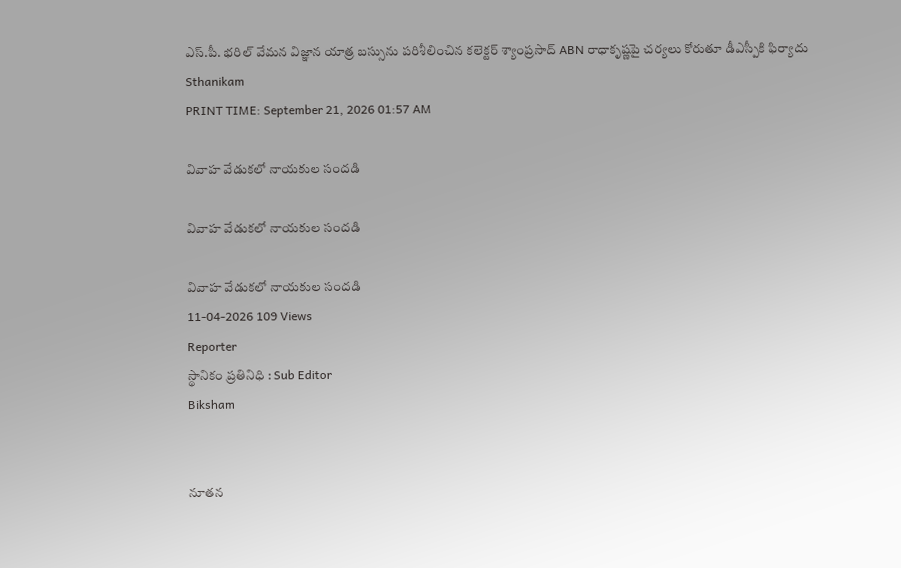ఎస్.పీ. భరిల్ వేమన విజ్ఞాన యాత్ర బస్సును పరిశీలించిన కలెక్టర్ శ్యాంప్రసాద్ ABN రాధాకృష్ణపై చర్యలు కోరుతూ డీఎస్పీకి ఫిర్యాదు
Sthanikam
PRINT TIME: September 21, 2026 01:57 AM

వివాహ వేడుకలో నాయకుల సందడి

వివాహ వేడుకలో నాయకుల సందడి

వివాహ వేడుకలో నాయకుల సందడి
11-04-2026 109 Views
Reporter
స్థానికం ప్రతినిధి : Sub Editor
Biksham


నూతన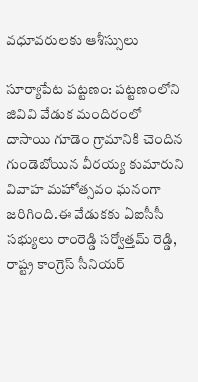వధూవరులకు ఆశీస్సులు

సూర్యాపేట పట్టణం: పట్టణంలోని జివివి వేడుక మందిరంలో దాసాయి గూడెం గ్రామానికి చెందిన గుండెబోయిన వీరయ్య కుమారుని వివాహ మహోత్సవం ఘనంగా జరిగింది.ఈ వేడుకకు ఏఐసీసీ సభ్యులు రాంరెడ్డి సర్వోత్తమ్ రెడ్డి, రాష్ట్ర కాంగ్రెస్ సీనియర్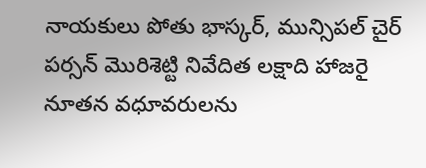నాయకులు పోతు భాస్కర్, మున్సిపల్ చైర్ పర్సన్ మొరిశెట్టి నివేదిత లక్షాది హాజరై నూతన వధూవరులను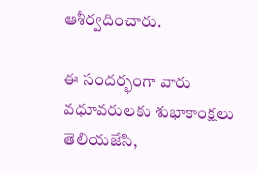ఆశీర్వదించారు.

ఈ సందర్భంగా వారు వధూవరులకు శుభాకాంక్షలు తెలియజేసి,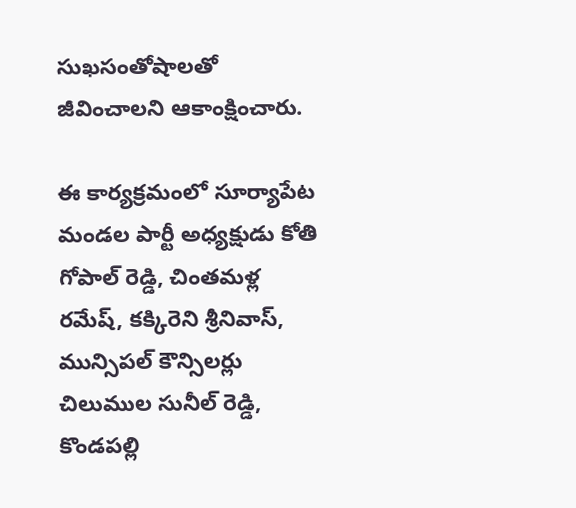సుఖసంతోషాలతో జీవించాలని ఆకాంక్షించారు.

ఈ కార్యక్రమంలో సూర్యాపేట మండల పార్టీ అధ్యక్షుడు కోతి గోపాల్ రెడ్డి, చింతమళ్ల రమేష్, కక్కిరెని శ్రీనివాస్, మున్సిపల్ కౌన్సిలర్లు చిలుముల సునీల్ రెడ్డి, కొండపల్లి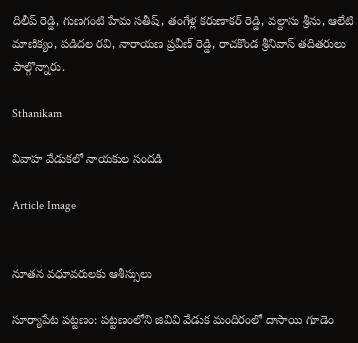దిలీప్ రెడ్డి, గుణగంటి హేమ సతీష్, తంగేళ్ల కరుణాకర్ రెడ్డి, వల్దాసు శ్రీను, ఆలేటి మాణిక్యం, పడిదల రవి, నారాయణ ప్రవీణ్ రెడ్డి, రాచకొండ శ్రీనివాస్ తదితరులు పాల్గొన్నారు.

Sthanikam

వివాహ వేడుకలో నాయకుల సందడి

Article Image


నూతన వధూవరులకు ఆశీస్సులు

సూర్యాపేట పట్టణం: పట్టణంలోని జివివి వేడుక మందిరంలో దాసాయి గూడెం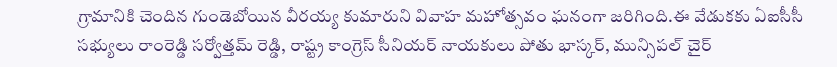గ్రామానికి చెందిన గుండెబోయిన వీరయ్య కుమారుని వివాహ మహోత్సవం ఘనంగా జరిగింది.ఈ వేడుకకు ఏఐసీసీ సభ్యులు రాంరెడ్డి సర్వోత్తమ్ రెడ్డి, రాష్ట్ర కాంగ్రెస్ సీనియర్ నాయకులు పోతు భాస్కర్, మున్సిపల్ చైర్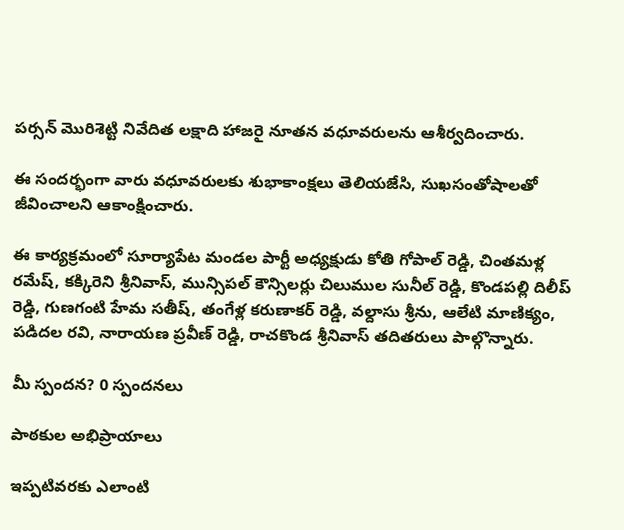పర్సన్ మొరిశెట్టి నివేదిత లక్షాది హాజరై నూతన వధూవరులను ఆశీర్వదించారు.

ఈ సందర్భంగా వారు వధూవరులకు శుభాకాంక్షలు తెలియజేసి, సుఖసంతోషాలతో జీవించాలని ఆకాంక్షించారు.

ఈ కార్యక్రమంలో సూర్యాపేట మండల పార్టీ అధ్యక్షుడు కోతి గోపాల్ రెడ్డి, చింతమళ్ల రమేష్, కక్కిరెని శ్రీనివాస్, మున్సిపల్ కౌన్సిలర్లు చిలుముల సునీల్ రెడ్డి, కొండపల్లి దిలీప్ రెడ్డి, గుణగంటి హేమ సతీష్, తంగేళ్ల కరుణాకర్ రెడ్డి, వల్దాసు శ్రీను, ఆలేటి మాణిక్యం, పడిదల రవి, నారాయణ ప్రవీణ్ రెడ్డి, రాచకొండ శ్రీనివాస్ తదితరులు పాల్గొన్నారు.

మీ స్పందన? 0 స్పందనలు

పాఠకుల అభిప్రాయాలు

ఇప్పటివరకు ఎలాంటి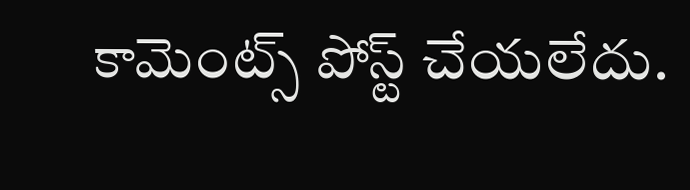కామెంట్స్ పోస్ట్ చేయలేదు.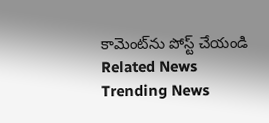కామెంట్‌ను పోస్ట్ చేయండి
Related News
Trending News